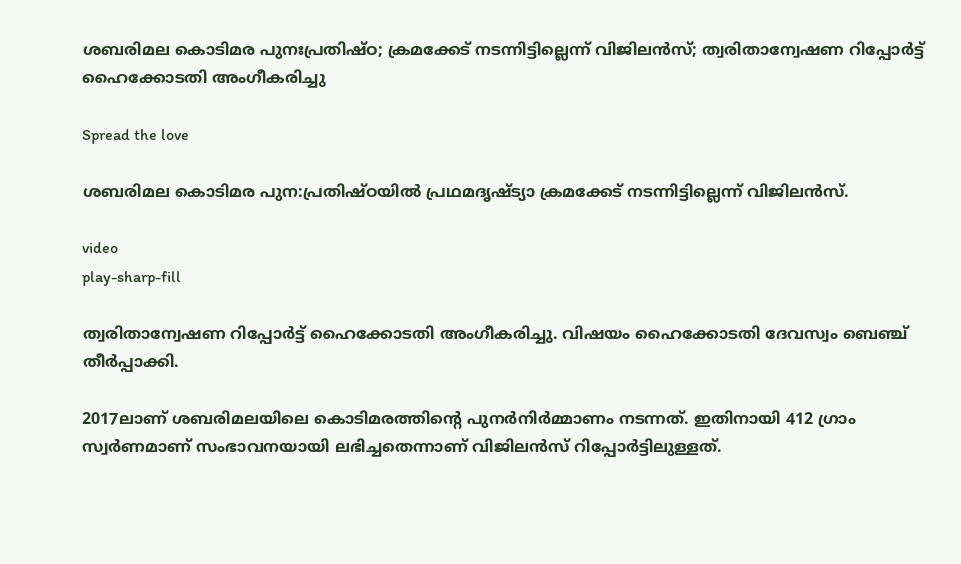ശബരിമല കൊടിമര പുനഃപ്രതിഷ്ഠ; ക്രമക്കേട് നടന്നിട്ടില്ലെന്ന് വിജിലന്‍സ്; ത്വരിതാന്വേഷണ റിപ്പോര്‍ട്ട് ഹൈക്കോടതി അംഗീകരിച്ചു

Spread the love

ശബരിമല കൊടിമര പുന:പ്രതിഷ്ഠയില്‍ പ്രഥമദൃഷ്ട്യാ ക്രമക്കേട് നടന്നിട്ടില്ലെന്ന് വിജിലന്‍സ്.

video
play-sharp-fill

ത്വരിതാന്വേഷണ റിപ്പോര്‍ട്ട് ഹൈക്കോടതി അംഗീകരിച്ചു. വിഷയം ഹൈക്കോടതി ദേവസ്വം ബെഞ്ച് തീര്‍പ്പാക്കി.

2017ലാണ് ശബരിമലയിലെ കൊടിമരത്തിന്റെ പുനര്‍നിര്‍മ്മാണം നടന്നത്. ഇതിനായി 412 ഗ്രാം സ്വര്‍ണമാണ് സംഭാവനയായി ലഭിച്ചതെന്നാണ് വിജിലന്‍സ് റിപ്പോര്‍ട്ടിലുള്ളത്.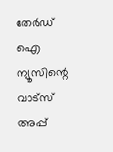തേർഡ് ഐ ന്യൂസിന്റെ വാട്സ് അപ്പ്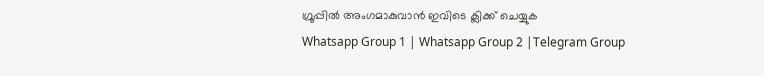ഗ്രൂപ്പിൽ അംഗമാകുവാൻ ഇവിടെ ക്ലിക്ക് ചെയ്യുക
Whatsapp Group 1 | Whatsapp Group 2 |Telegram Group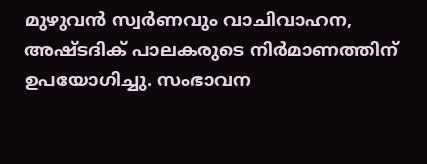മുഴുവന്‍ സ്വര്‍ണവും വാചിവാഹന, അഷ്ടദിക് പാലകരുടെ നിര്‍മാണത്തിന് ഉപയോഗിച്ചു. സംഭാവന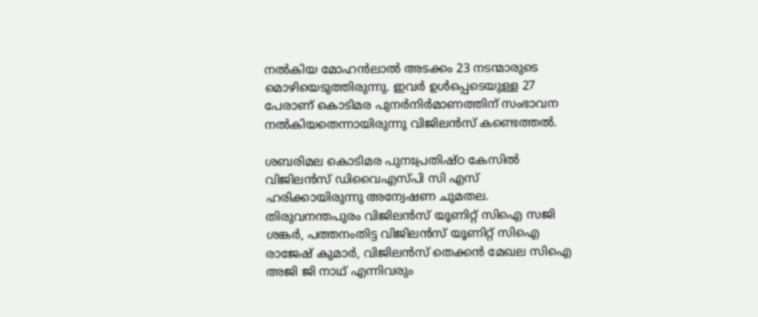നല്‍കിയ മോഹന്‍ലാല്‍ അടക്കം 23 നടന്മാരുടെ മൊഴിയെടുത്തിരുന്നു. ഇവര്‍ ഉള്‍പ്പെടെയുള്ള 27 പേരാണ് കൊടിമര പുനര്‍നിര്‍മാണത്തിന് സംഭാവന നല്‍കിയതെന്നായിരുന്നു വിജിലന്‍സ് കണ്ടെത്തല്‍.

ശബരിമല കൊടിമര പുനഃപ്രതിഷ്ഠ കേസില്‍ വിജിലന്‍സ് ഡിവൈഎസ്പി സി എസ് ഹരിക്കായിരുന്നു അന്വേഷണ ചുമതല. തിരുവനന്തപുരം വിജിലന്‍സ് യൂണിറ്റ് സിഐ സജി ശങ്കര്‍, പത്തനംതിട്ട വിജിലന്‍സ് യൂണിറ്റ് സിഐ രാജേഷ് കുമാര്‍, വിജിലന്‍സ് തെക്കന്‍ മേഖല സിഐ അജി ജി നാഥ് എന്നിവരും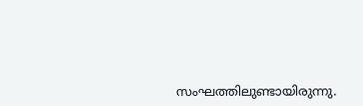സംഘത്തിലുണ്ടായിരുന്നു.